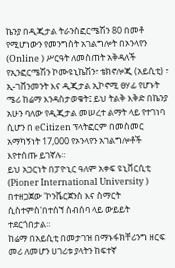ኬንያ በዲጂታል ትራንስፎርሜሽን 80 በመቶ የሚሆነውን የመንግስት አገልግሎት በኦንላየን (Online ) ሥርዓት ለመስጠት አቅዳለች
የኢንፎርሜሽን ኮሙዩኒኬሽን፣ ቴክኖሎጂ (አይሲቲ) ፣ ኢ-ገቨንመንት እና ዲጂታል ኢኮኖሚ ፀሃፊ የሆኑት ሜሪ ከሬማ እንዳስታወቁት፤ ይህ ትልቅ እቅድ በኬንያ አሁን ባለው የዲጂታል መሠረተ ልማት ላይ የተገነባ ሲሆን በ eCitizen ፕላትፎርም በመስመር አማካኝነት 17,000 የኦንላየን አገልግሎቶች እየተሰጡ ይገኛሉ።
ይህ አጋርነት በፓዮኒር ዓለም አቀፍ ዩኒቨርሲቲ (Pioner International University ) በተዘጋጀው 'ኮንቬርጀንስ እና ስማርት ሲስተምስ'በተሰኘ ስብሰባ ላይ ውይይት ተደርጎበታል።
ከሬማ በአይሲቲ በመታገዝ በማኑፋክቸሪንግ ዘርፍ መሪ ለመሆን ሀገሪቱ ያላትን ከፍተኛ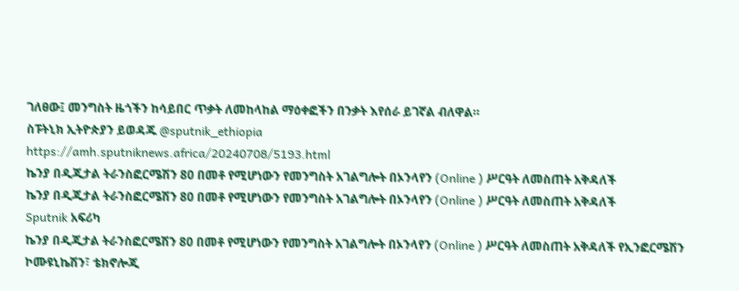ገለፀው፤ መንግስት ዜጎችን ከሳይበር ጥቃት ለመከላከል ማዕቀፎችን በንቃት እየሰራ ይገኛል ብለዋል።
ስፑትኒክ ኢትዮጵያን ይወዳጁ @sputnik_ethiopia
https://amh.sputniknews.africa/20240708/5193.html
ኬንያ በዲጂታል ትራንስፎርሜሽን 80 በመቶ የሚሆነውን የመንግስት አገልግሎት በኦንላየን (Online ) ሥርዓት ለመስጠት አቅዳለች
ኬንያ በዲጂታል ትራንስፎርሜሽን 80 በመቶ የሚሆነውን የመንግስት አገልግሎት በኦንላየን (Online ) ሥርዓት ለመስጠት አቅዳለች
Sputnik አፍሪካ
ኬንያ በዲጂታል ትራንስፎርሜሽን 80 በመቶ የሚሆነውን የመንግስት አገልግሎት በኦንላየን (Online ) ሥርዓት ለመስጠት አቅዳለች የኢንፎርሜሽን ኮሙዩኒኬሽን፣ ቴክኖሎጂ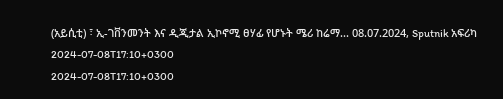(አይሲቲ) ፣ ኢ-ገቨንመንት እና ዲጂታል ኢኮኖሚ ፀሃፊ የሆኑት ሜሪ ከሬማ... 08.07.2024, Sputnik አፍሪካ
2024-07-08T17:10+0300
2024-07-08T17:10+0300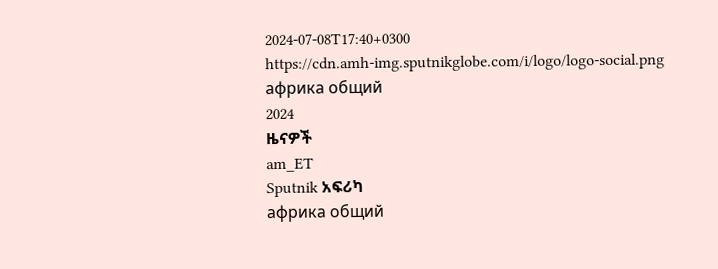2024-07-08T17:40+0300
https://cdn.amh-img.sputnikglobe.com/i/logo/logo-social.png
африка общий
2024
ዜናዎች
am_ET
Sputnik አፍሪካ
африка общий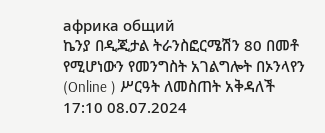африка общий
ኬንያ በዲጂታል ትራንስፎርሜሽን 80 በመቶ የሚሆነውን የመንግስት አገልግሎት በኦንላየን (Online ) ሥርዓት ለመስጠት አቅዳለች
17:10 08.07.2024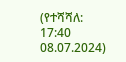(የተሻሻለ: 17:40 08.07.2024)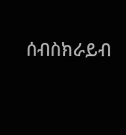ሰብስክራይብ